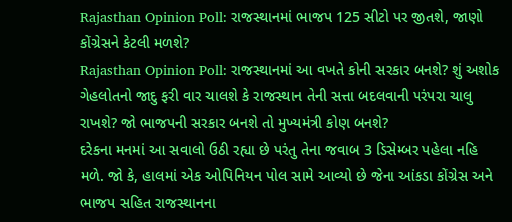Rajasthan Opinion Poll: રાજસ્થાનમાં ભાજપ 125 સીટો પર જીતશે, જાણો કોંગ્રેસને કેટલી મળશે?
Rajasthan Opinion Poll: રાજસ્થાનમાં આ વખતે કોની સરકાર બનશે? શું અશોક ગેહલોતનો જાદુ ફરી વાર ચાલશે કે રાજસ્થાન તેની સત્તા બદલવાની પરંપરા ચાલુ રાખશે? જો ભાજપની સરકાર બનશે તો મુખ્યમંત્રી કોણ બનશે?
દરેકના મનમાં આ સવાલો ઉઠી રહ્યા છે પરંતુ તેના જવાબ 3 ડિસેમ્બર પહેલા નહિ મળે. જો કે, હાલમાં એક ઓપિનિયન પોલ સામે આવ્યો છે જેના આંકડા કોંગ્રેસ અને ભાજપ સહિત રાજસ્થાનના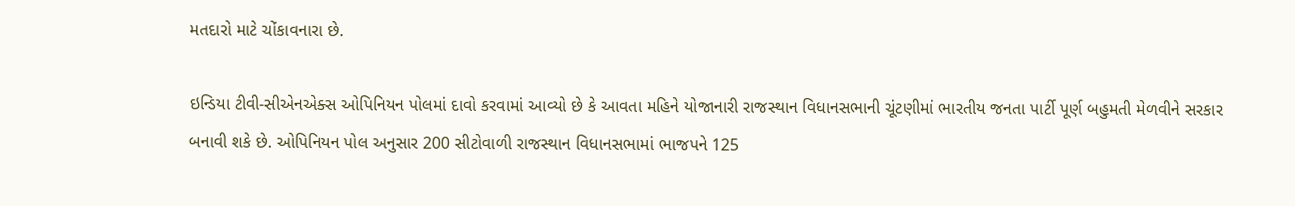મતદારો માટે ચોંકાવનારા છે.

ઇન્ડિયા ટીવી-સીએનએક્સ ઓપિનિયન પોલમાં દાવો કરવામાં આવ્યો છે કે આવતા મહિને યોજાનારી રાજસ્થાન વિધાનસભાની ચૂંટણીમાં ભારતીય જનતા પાર્ટી પૂર્ણ બહુમતી મેળવીને સરકાર બનાવી શકે છે. ઓપિનિયન પોલ અનુસાર 200 સીટોવાળી રાજસ્થાન વિધાનસભામાં ભાજપને 125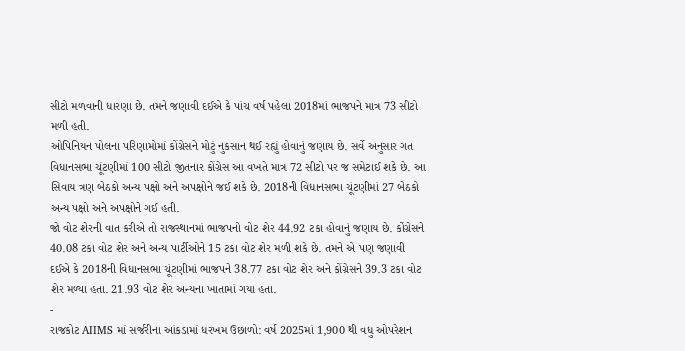સીટો મળવાની ધારણા છે. તમને જણાવી દઈએ કે પાંચ વર્ષ પહેલા 2018માં ભાજપને માત્ર 73 સીટો મળી હતી.
ઓપિનિયન પોલના પરિણામોમાં કોંગ્રેસને મોટું નુકસાન થઈ રહ્યું હોવાનું જણાય છે. સર્વે અનુસાર ગત વિધાનસભા ચૂંટણીમાં 100 સીટો જીતનાર કોંગ્રેસ આ વખતે માત્ર 72 સીટો પર જ સમેટાઈ શકે છે. આ સિવાય ત્રણ બેઠકો અન્ય પક્ષો અને અપક્ષોને જઈ શકે છે. 2018ની વિધાનસભા ચૂંટણીમાં 27 બેઠકો અન્ય પક્ષો અને અપક્ષોને ગઈ હતી.
જો વોટ શેરની વાત કરીએ તો રાજસ્થાનમાં ભાજપનો વોટ શેર 44.92 ટકા હોવાનું જણાય છે. કોંગ્રેસને 40.08 ટકા વોટ શેર અને અન્ય પાર્ટીઓને 15 ટકા વોટ શેર મળી શકે છે. તમને એ પણ જણાવી દઈએ કે 2018ની વિધાનસભા ચૂંટણીમાં ભાજપને 38.77 ટકા વોટ શેર અને કોંગ્રેસને 39.3 ટકા વોટ શેર મળ્યા હતા. 21.93 વોટ શેર અન્યના ખાતામાં ગયા હતા.
-
રાજકોટ AIIMS માં સર્જરીના આંકડામાં ધરખમ ઉછાળો: વર્ષ 2025માં 1,900 થી વધુ ઓપરેશન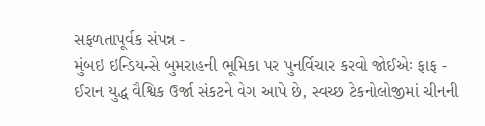સફળતાપૂર્વક સંપન્ન -
મુંબઇ ઇન્ડિયન્સે બુમરાહની ભૂમિકા પર પુનર્વિચાર કરવો જોઈએઃ ફાફ -
ઈરાન યુદ્ધ વૈશ્વિક ઉર્જા સંકટને વેગ આપે છે, સ્વચ્છ ટેકનોલોજીમાં ચીનની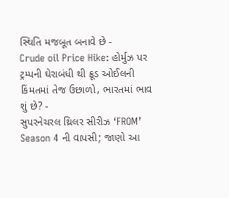સ્થિતિ મજબૂત બનાવે છે -
Crude oil Price Hike: હોર્મુઝ પર ટ્રમ્પની ઘેરાબંધી થી ક્રૂડ ઓઈલની કિંમતમાં તેજ ઉછાળો, ભારતમાં ભાવ શું છે? -
સુપરનેચરલ થ્રિલર સીરીઝ ‘FROM’ Season 4 ની વાપસી; જાણો આ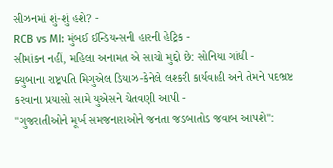સીઝનમાં શું-શું હશે? -
RCB vs MI: મુંબઈ ઈન્ડિયન્સની હારની હેટ્રિક -
સીમાંકન નહીં, મહિલા અનામત એ સાચો મુદ્દો છે: સોનિયા ગાંધી -
ક્યુબાના રાષ્ટ્રપતિ મિગુએલ ડિયાઝ-કેનેલે લશ્કરી કાર્યવાહી અને તેમને પદભ્રષ્ટ કરવાના પ્રયાસો સામે યુએસને ચેતવણી આપી -
"ગુજરાતીઓને મૂર્ખ સમજનારાઓને જનતા જડબાતોડ જવાબ આપશે":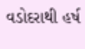વડોદરાથી હર્ષ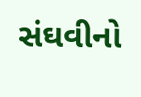સંઘવીનો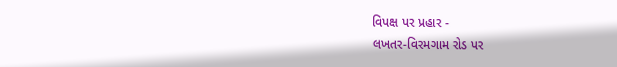વિપક્ષ પર પ્રહાર -
લખતર-વિરમગામ રોડ પર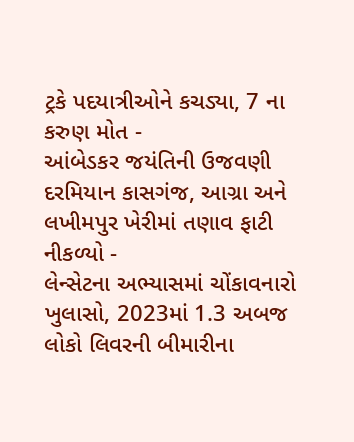ટ્રકે પદયાત્રીઓને કચડ્યા, 7 ના કરુણ મોત -
આંબેડકર જયંતિની ઉજવણી દરમિયાન કાસગંજ, આગ્રા અને લખીમપુર ખેરીમાં તણાવ ફાટી નીકળ્યો -
લેન્સેટના અભ્યાસમાં ચોંકાવનારો ખુલાસો, 2023માં 1.3 અબજ લોકો લિવરની બીમારીના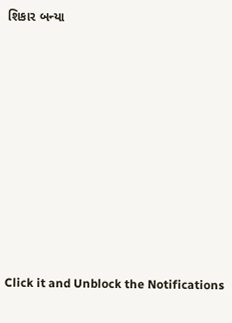શિકાર બન્યા











Click it and Unblock the Notifications